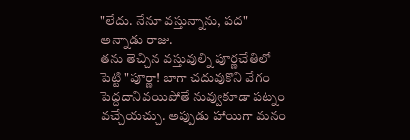"లేదు. నేనూ వస్తున్నాను, పద" అన్నాడు రాజు.
తను తెచ్చిన వస్తువుల్ని పూర్ణచేతిలో పెట్టి "పూర్ణా! బాగా చదువుకొని వేగం పెద్దదానివయిపోతే నువ్వుకూడా పట్నం వచ్చేయచ్చు. అప్పుడు హాయిగా మనం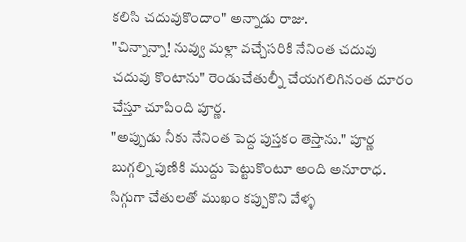కలిసి చదువుకొందాం" అన్నాడు రాజు.
"చిన్నాన్నా! నువ్వు మళ్లా వచ్చేసరికి నేనింత చదువు చదువు కొంటాను" రెండుచేతుల్నీ చేయగలిగినంత దూరం చేస్తూ చూపింది పూర్ణ.
"అప్పుడు నీకు నేనింత పెద్ద పుస్తకం తెస్తాను." పూర్ణ బుగ్గల్ని పుణికి ముద్దు పెట్టుకొంటూ అంది అనూరాధ.
సిగ్గుగా చేతులతో ముఖం కప్పుకొని వేళ్ళ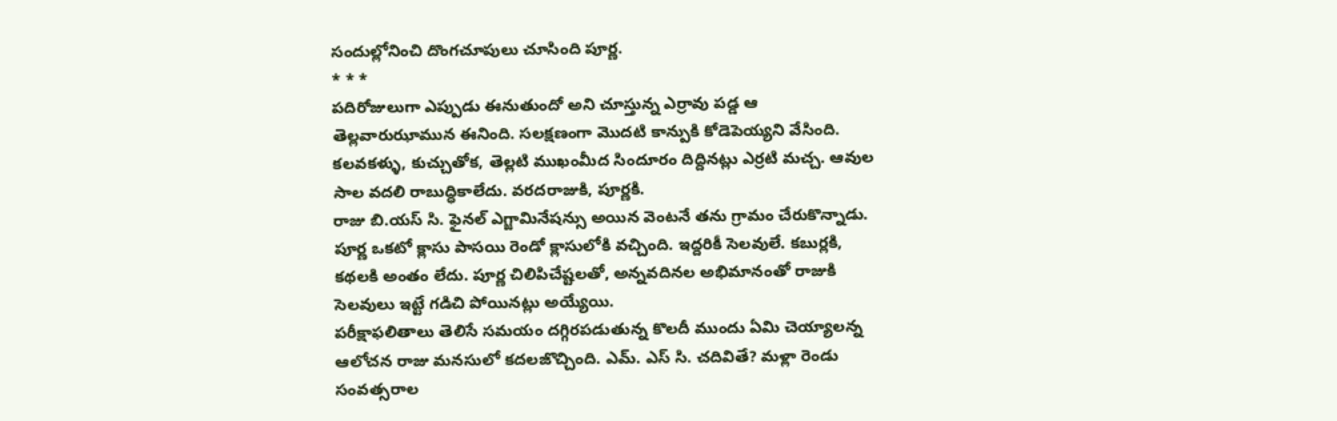సందుల్లోనించి దొంగచూపులు చూసింది పూర్ణ.
* * *
పదిరోజులుగా ఎప్పుడు ఈనుతుందో అని చూస్తున్న ఎర్రావు పడ్డ ఆ తెల్లవారుఝామున ఈనింది. సలక్షణంగా మొదటి కాన్పుకి కోడెపెయ్యని వేసింది. కలవకళ్ళు, కుచ్చుతోక, తెల్లటి ముఖంమీద సిందూరం దిద్దినట్లు ఎర్రటి మచ్చ. ఆవుల సాల వదలి రాబుద్ధికాలేదు. వరదరాజుకి, పూర్ణకి.
రాజు బి.యస్ సి. ఫైనల్ ఎగ్జామినేషన్సు అయిన వెంటనే తను గ్రామం చేరుకొన్నాడు. పూర్ణ ఒకటో క్లాసు పాసయి రెండో క్లాసులోకి వచ్చింది. ఇద్దరికీ సెలవులే. కబుర్లకి, కథలకి అంతం లేదు. పూర్ణ చిలిపిచేష్టలతో, అన్నవదినల అభిమానంతో రాజుకి సెలవులు ఇట్టే గడిచి పోయినట్లు అయ్యేయి.
పరీక్షాఫలితాలు తెలిసే సమయం దగ్గిరపడుతున్న కొలదీ ముందు ఏమి చెయ్యాలన్న ఆలోచన రాజు మనసులో కదలజొచ్చింది. ఎమ్. ఎస్ సి. చదివితే? మళ్లా రెండు సంవత్సరాల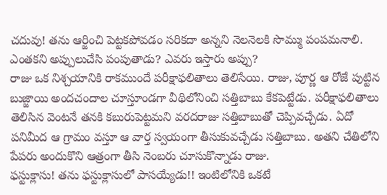చదువు! తను ఆర్జించి పెట్టకపోవడం సరికదా అన్నని నెలనెలకి సొమ్ము పంపమనాలి. ఎంతకని అప్పులుచేసి పంపుతాడు? ఎవరు ఇస్తారు అప్పు?
రాజు ఒక నిశ్చయానికి రాకముందే పరీక్షాఫలితాలు తెలిసేయి. రాజు, పూర్ణ ఆ రోజే పుట్టిన బుజ్జాయి అందచందాల చూస్తూండగా వీథిలోనించి సత్తిబాబు కేకపెట్టేడు. పరీక్షాఫలితాలు తెలిసిన వెంటనే తనకి కబురుపెట్టమని వరదరాజు సత్తిబాబుతో చెప్పివచ్చేడు. ఏదో పనిమీద ఆ గ్రామం వస్తూ ఆ వార్త స్వయంగా తీసుకువచ్చేడు సత్తిబాబు. అతని చేతిలోని పేపరు అందుకొని ఆత్రంగా తీసి నెంబరు చూసుకొన్నాడు రాజు.
ఫస్టుక్లాసు! తను ఫస్టుక్లాసులో పాసయ్యేడు!! ఇంటిలోనికి ఒకటే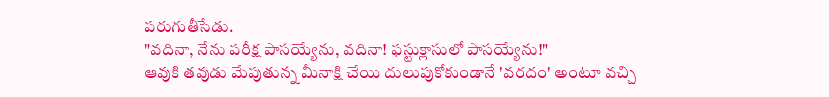పరుగుతీసేడు.
"వదినా, నేను పరీక్ష పాసయ్యేను, వదినా! ఫస్టుక్లాసులో పాసయ్యేను!"
ఆవుకి తవుడు మేపుతున్న మీనాక్షి చేయి దులుపుకోకుండానే 'వరదం' అంటూ వచ్చి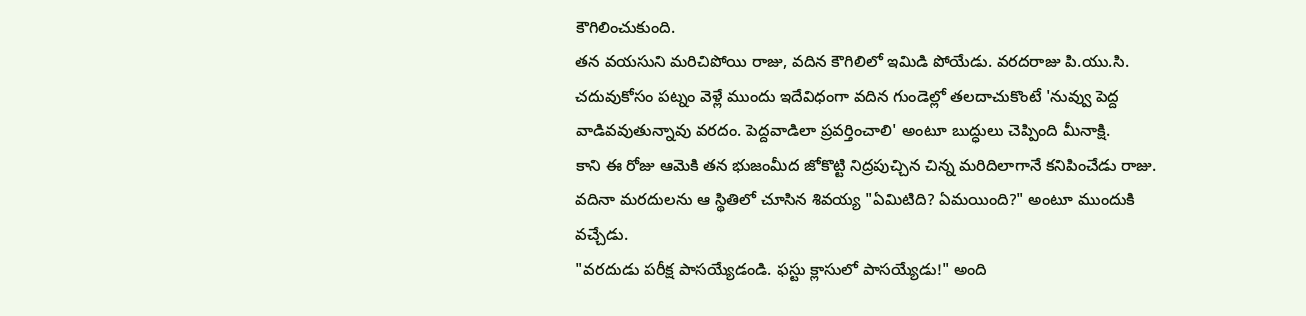కౌగిలించుకుంది.
తన వయసుని మరిచిపోయి రాజు, వదిన కౌగిలిలో ఇమిడి పోయేడు. వరదరాజు పి.యు.సి. చదువుకోసం పట్నం వెళ్లే ముందు ఇదేవిధంగా వదిన గుండెల్లో తలదాచుకొంటే 'నువ్వు పెద్ద వాడివవుతున్నావు వరదం. పెద్దవాడిలా ప్రవర్తించాలి' అంటూ బుద్ధులు చెప్పింది మీనాక్షి.
కాని ఈ రోజు ఆమెకి తన భుజంమీద జోకొట్టి నిద్రపుచ్చిన చిన్న మరిదిలాగానే కనిపించేడు రాజు.
వదినా మరదులను ఆ స్థితిలో చూసిన శివయ్య "ఏమిటిది? ఏమయింది?" అంటూ ముందుకి వచ్చేడు.
"వరదుడు పరీక్ష పాసయ్యేడండి. ఫస్టు క్లాసులో పాసయ్యేడు!" అంది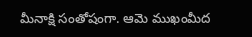మీనాక్షి సంతోషంగా. ఆమె ముఖంమీద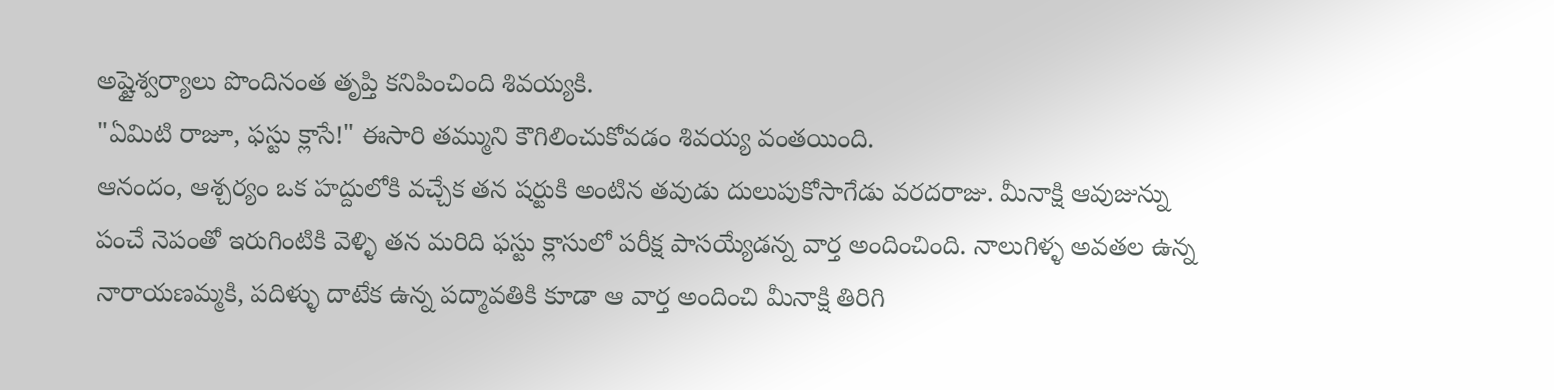అష్టైశ్వర్యాలు పొందినంత తృప్తి కనిపించింది శివయ్యకి.
"ఏమిటి రాజూ, ఫస్టు క్లాసే!" ఈసారి తమ్ముని కౌగిలించుకోవడం శివయ్య వంతయింది.
ఆనందం, ఆశ్చర్యం ఒక హద్దులోకి వచ్చేక తన షర్టుకి అంటిన తవుడు దులుపుకోసాగేడు వరదరాజు. మీనాక్షి ఆవుజున్ను పంచే నెపంతో ఇరుగింటికి వెళ్ళి తన మరిది ఫస్టు క్లాసులో పరీక్ష పాసయ్యేడన్న వార్త అందించింది. నాలుగిళ్ళ అవతల ఉన్న నారాయణమ్మకి, పదిళ్ళు దాటేక ఉన్న పద్మావతికి కూడా ఆ వార్త అందించి మీనాక్షి తిరిగి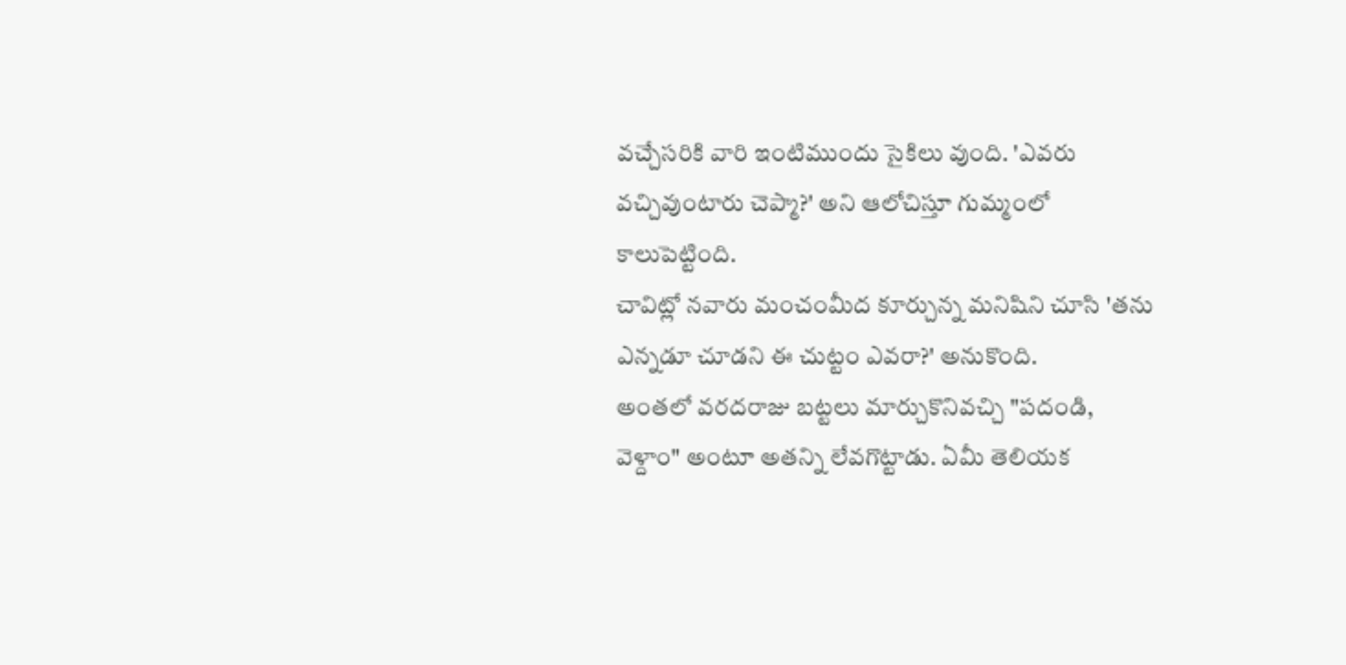వచ్చేసరికి వారి ఇంటిముందు సైకిలు వుంది. 'ఎవరు వచ్చివుంటారు చెప్మా?' అని ఆలోచిస్తూ గుమ్మంలో కాలుపెట్టింది.
చావిట్లో నవారు మంచంమీద కూర్చున్న మనిషిని చూసి 'తను ఎన్నడూ చూడని ఈ చుట్టం ఎవరా?' అనుకొంది.
అంతలో వరదరాజు బట్టలు మార్చుకొనివచ్చి "పదండి, వెళ్దాం" అంటూ అతన్ని లేవగొట్టాడు. ఏమీ తెలియక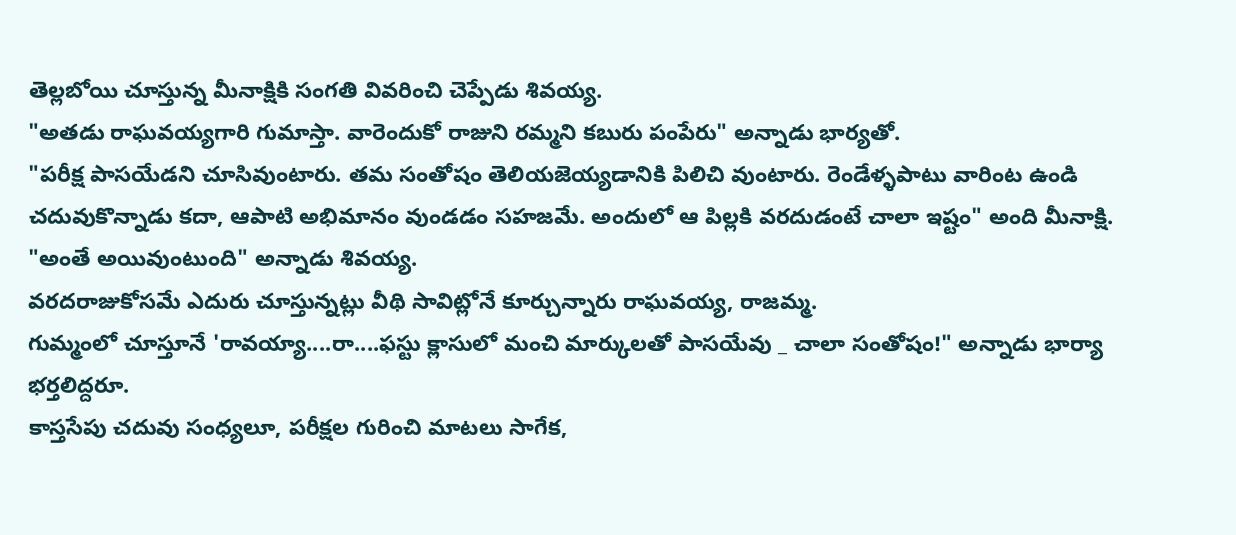తెల్లబోయి చూస్తున్న మీనాక్షికి సంగతి వివరించి చెప్పేడు శివయ్య.
"అతడు రాఘవయ్యగారి గుమాస్తా. వారెందుకో రాజుని రమ్మని కబురు పంపేరు" అన్నాడు భార్యతో.
"పరీక్ష పాసయేడని చూసివుంటారు. తమ సంతోషం తెలియజెయ్యడానికి పిలిచి వుంటారు. రెండేళ్ళపాటు వారింట ఉండి చదువుకొన్నాడు కదా, ఆపాటి అభిమానం వుండడం సహజమే. అందులో ఆ పిల్లకి వరదుడంటే చాలా ఇష్టం" అంది మీనాక్షి.
"అంతే అయివుంటుంది" అన్నాడు శివయ్య.
వరదరాజుకోసమే ఎదురు చూస్తున్నట్లు వీథి సావిట్లోనే కూర్చున్నారు రాఘవయ్య, రాజమ్మ.
గుమ్మంలో చూస్తూనే 'రావయ్యా....రా....ఫస్టు క్లాసులో మంచి మార్కులతో పాసయేవు _ చాలా సంతోషం!" అన్నాడు భార్యా భర్తలిద్దరూ.
కాస్తసేపు చదువు సంధ్యలూ, పరీక్షల గురించి మాటలు సాగేక,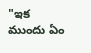"ఇక ముందు ఏం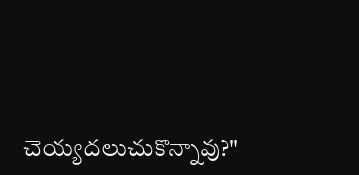చెయ్యదలుచుకొన్నావు?"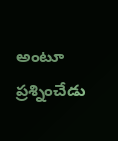అంటూ ప్రశ్నించేడు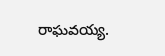రాఘవయ్య.